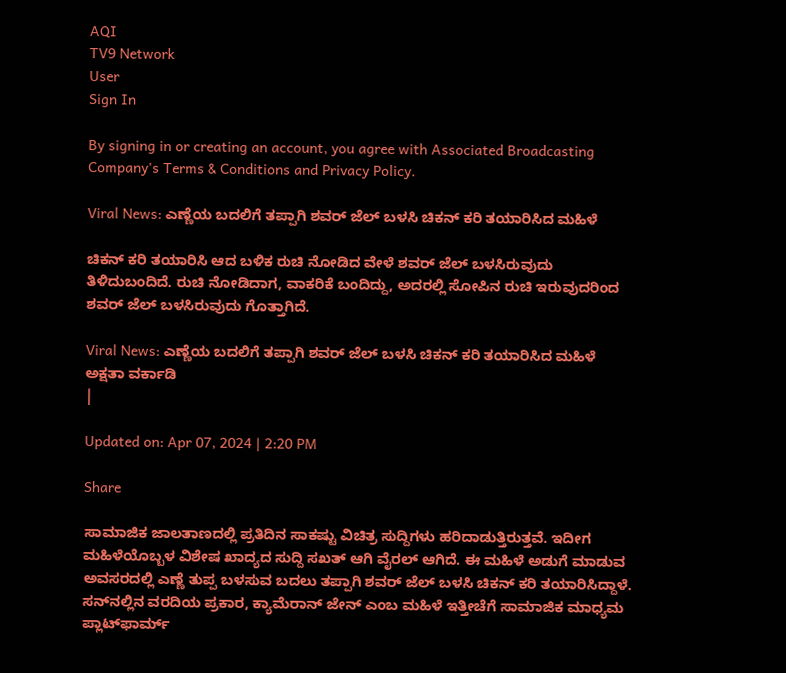AQI
TV9 Network
User
Sign In

By signing in or creating an account, you agree with Associated Broadcasting Company's Terms & Conditions and Privacy Policy.

Viral News: ಎಣ್ಣೆಯ ಬದಲಿಗೆ ತಪ್ಪಾಗಿ ಶವರ್ ಜೆಲ್ ಬಳಸಿ ಚಿಕನ್ ಕರಿ ತಯಾರಿಸಿದ ಮಹಿಳೆ

ಚಿಕನ್ ಕರಿ ತಯಾರಿಸಿ ಆದ ಬಳಿಕ ರುಚಿ ನೋಡಿದ ವೇಳೆ ಶವರ್ ಜೆಲ್ ಬಳಸಿರುವುದು ತಿಳಿದುಬಂದಿದೆ. ರುಚಿ ನೋಡಿದಾಗ, ವಾಕರಿಕೆ ಬಂದಿದ್ದು, ಅದರಲ್ಲಿ ಸೋಪಿನ ರುಚಿ ಇರುವುದರಿಂದ ಶವರ್ ಜೆಲ್ ಬಳಸಿರುವುದು ಗೊತ್ತಾಗಿದೆ.

Viral News: ಎಣ್ಣೆಯ ಬದಲಿಗೆ ತಪ್ಪಾಗಿ ಶವರ್ ಜೆಲ್ ಬಳಸಿ ಚಿಕನ್ ಕರಿ ತಯಾರಿಸಿದ ಮಹಿಳೆ
ಅಕ್ಷತಾ ವರ್ಕಾಡಿ
|

Updated on: Apr 07, 2024 | 2:20 PM

Share

ಸಾಮಾಜಿಕ ಜಾಲತಾಣದಲ್ಲಿ ಪ್ರತಿದಿನ ಸಾಕಷ್ಟು ವಿಚಿತ್ರ ಸುದ್ದಿಗಳು ಹರಿದಾಡುತ್ತಿರುತ್ತವೆ. ಇದೀಗ ಮಹಿಳೆಯೊಬ್ಬಳ ವಿಶೇಷ ಖಾದ್ಯದ ಸುದ್ದಿ ಸಖತ್ ಆಗಿ ವೈರಲ್ ಆಗಿದೆ. ಈ ಮಹಿಳೆ ಅಡುಗೆ ಮಾಡುವ ಅವಸರದಲ್ಲಿ ಎಣ್ಣೆ ತುಪ್ಪ ಬಳಸುವ ಬದಲು ತಪ್ಪಾಗಿ ಶವರ್ ಜೆಲ್ ಬಳಸಿ ಚಿಕನ್ ಕರಿ ತಯಾರಿಸಿದ್ದಾಳೆ. ಸನ್‌ನಲ್ಲಿನ ವರದಿಯ ಪ್ರಕಾರ, ಕ್ಯಾಮೆರಾನ್ ಜೇನ್ ಎಂಬ ಮಹಿಳೆ ಇತ್ತೀಚೆಗೆ ಸಾಮಾಜಿಕ ಮಾಧ್ಯಮ ಪ್ಲಾಟ್‌ಫಾರ್ಮ್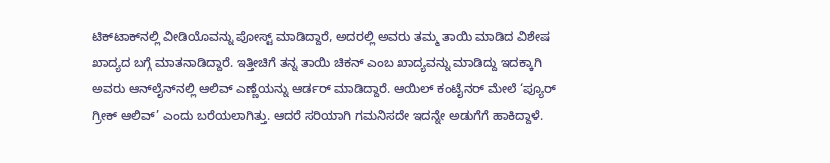ಟಿಕ್‌ಟಾಕ್‌ನಲ್ಲಿ ವೀಡಿಯೊವನ್ನು ಪೋಸ್ಟ್ ಮಾಡಿದ್ದಾರೆ, ಅದರಲ್ಲಿ ಅವರು ತಮ್ಮ ತಾಯಿ ಮಾಡಿದ ವಿಶೇಷ ಖಾದ್ಯದ ಬಗ್ಗೆ ಮಾತನಾಡಿದ್ದಾರೆ. ಇತ್ತೀಚಿಗೆ ತನ್ನ ತಾಯಿ ಚಿಕನ್ ಎಂಬ ಖಾದ್ಯವನ್ನು ಮಾಡಿದ್ದು ಇದಕ್ಕಾಗಿ ಅವರು ಆನ್‌ಲೈನ್‌ನಲ್ಲಿ ಆಲಿವ್ ಎಣ್ಣೆಯನ್ನು ಆರ್ಡರ್ ಮಾಡಿದ್ದಾರೆ. ಆಯಿಲ್ ಕಂಟೈನರ್ ಮೇಲೆ ‘ಪ್ಯೂರ್ ಗ್ರೀಕ್ ಆಲಿವ್’ ಎಂದು ಬರೆಯಲಾಗಿತ್ತು. ಆದರೆ ಸರಿಯಾಗಿ ಗಮನಿಸದೇ ಇದನ್ನೇ ಅಡುಗೆಗೆ ಹಾಕಿದ್ದಾಳೆ.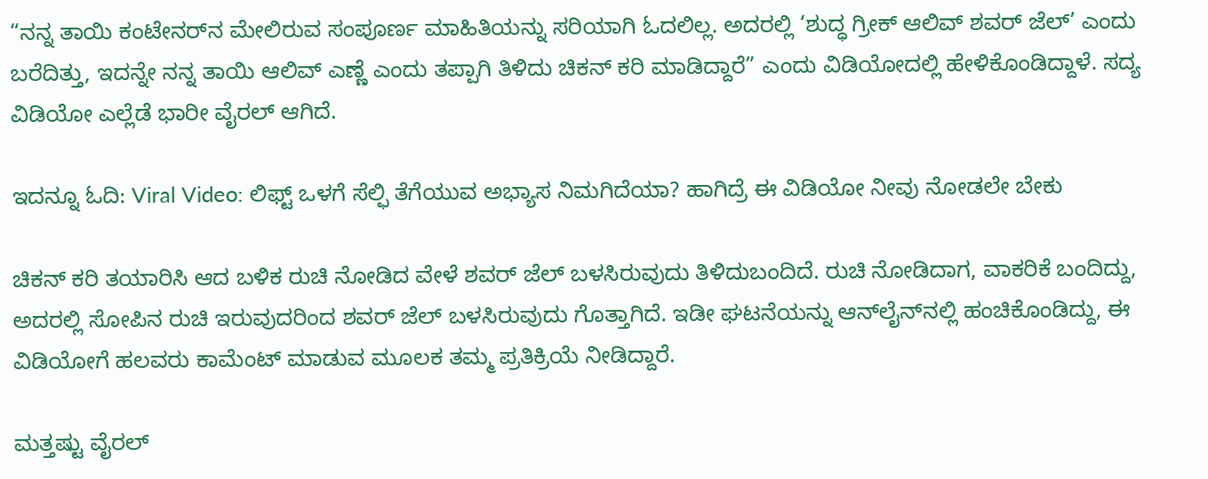“ನನ್ನ ತಾಯಿ ಕಂಟೇನರ್‌ನ ಮೇಲಿರುವ ಸಂಪೂರ್ಣ ಮಾಹಿತಿಯನ್ನು ಸರಿಯಾಗಿ ಓದಲಿಲ್ಲ. ಅದರಲ್ಲಿ ‘ಶುದ್ಧ ಗ್ರೀಕ್ ಆಲಿವ್ ಶವರ್ ಜೆಲ್’ ಎಂದು ಬರೆದಿತ್ತು, ಇದನ್ನೇ ನನ್ನ ತಾಯಿ ಆಲಿವ್ ಎಣ್ಣೆ ಎಂದು ತಪ್ಪಾಗಿ ತಿಳಿದು ಚಿಕನ್ ಕರಿ ಮಾಡಿದ್ದಾರೆ” ಎಂದು ವಿಡಿಯೋದಲ್ಲಿ ಹೇಳಿಕೊಂಡಿದ್ದಾಳೆ. ಸದ್ಯ ವಿಡಿಯೋ ಎಲ್ಲೆಡೆ ಭಾರೀ ವೈರಲ್ ಆಗಿದೆ.

ಇದನ್ನೂ ಓದಿ: Viral Video: ಲಿಫ್ಟ್ ಒಳಗೆ ಸೆಲ್ಫಿ ತೆಗೆಯುವ ಅಭ್ಯಾಸ ನಿಮಗಿದೆಯಾ? ಹಾಗಿದ್ರೆ ಈ ವಿಡಿಯೋ ನೀವು ನೋಡಲೇ ಬೇಕು

ಚಿಕನ್ ಕರಿ ತಯಾರಿಸಿ ಆದ ಬಳಿಕ ರುಚಿ ನೋಡಿದ ವೇಳೆ ಶವರ್ ಜೆಲ್ ಬಳಸಿರುವುದು ತಿಳಿದುಬಂದಿದೆ. ರುಚಿ ನೋಡಿದಾಗ, ವಾಕರಿಕೆ ಬಂದಿದ್ದು, ಅದರಲ್ಲಿ ಸೋಪಿನ ರುಚಿ ಇರುವುದರಿಂದ ಶವರ್ ಜೆಲ್ ಬಳಸಿರುವುದು ಗೊತ್ತಾಗಿದೆ. ಇಡೀ ಘಟನೆಯನ್ನು ಆನ್‌ಲೈನ್‌ನಲ್ಲಿ ಹಂಚಿಕೊಂಡಿದ್ದು, ಈ ವಿಡಿಯೋಗೆ ಹಲವರು ಕಾಮೆಂಟ್ ಮಾಡುವ ಮೂಲಕ ತಮ್ಮ ಪ್ರತಿಕ್ರಿಯೆ ನೀಡಿದ್ದಾರೆ.

ಮತ್ತಷ್ಟು ವೈರಲ್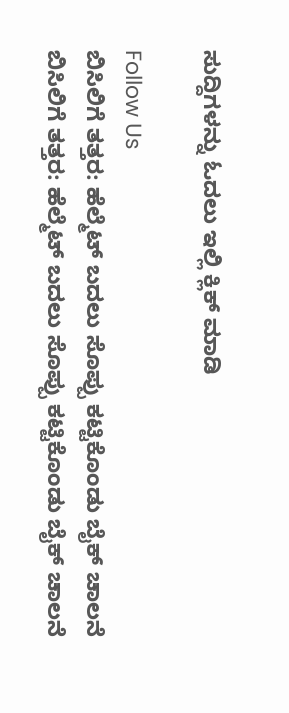ಸುದ್ದಿಗಳನ್ನು ಓದಲು ಇಲ್ಲಿ ಕ್ಲಿಕ್ ಮಾಡಿ

Follow Us
ಬಿಸಿಲಿಗೆ ತತ್ತರ: ಹೆಲ್ಮೆಟ್ ಬದಲು ಸೊಪ್ಪು ಕಟ್ಟಿಕೊಂಡು ಬೈಕ್ ಚಾಲನೆ
ಬಿಸಿಲಿಗೆ ತತ್ತರ: ಹೆಲ್ಮೆಟ್ ಬದಲು ಸೊಪ್ಪು ಕಟ್ಟಿಕೊಂಡು ಬೈಕ್ ಚಾಲನೆ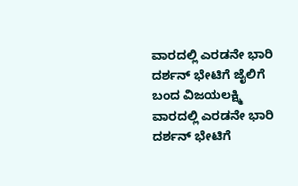ವಾರದಲ್ಲಿ ಎರಡನೇ ಭಾರಿ ದರ್ಶನ್ ಭೇಟಿಗೆ ಜೈಲಿಗೆ ಬಂದ ವಿಜಯಲಕ್ಷ್ಮಿ
ವಾರದಲ್ಲಿ ಎರಡನೇ ಭಾರಿ ದರ್ಶನ್ ಭೇಟಿಗೆ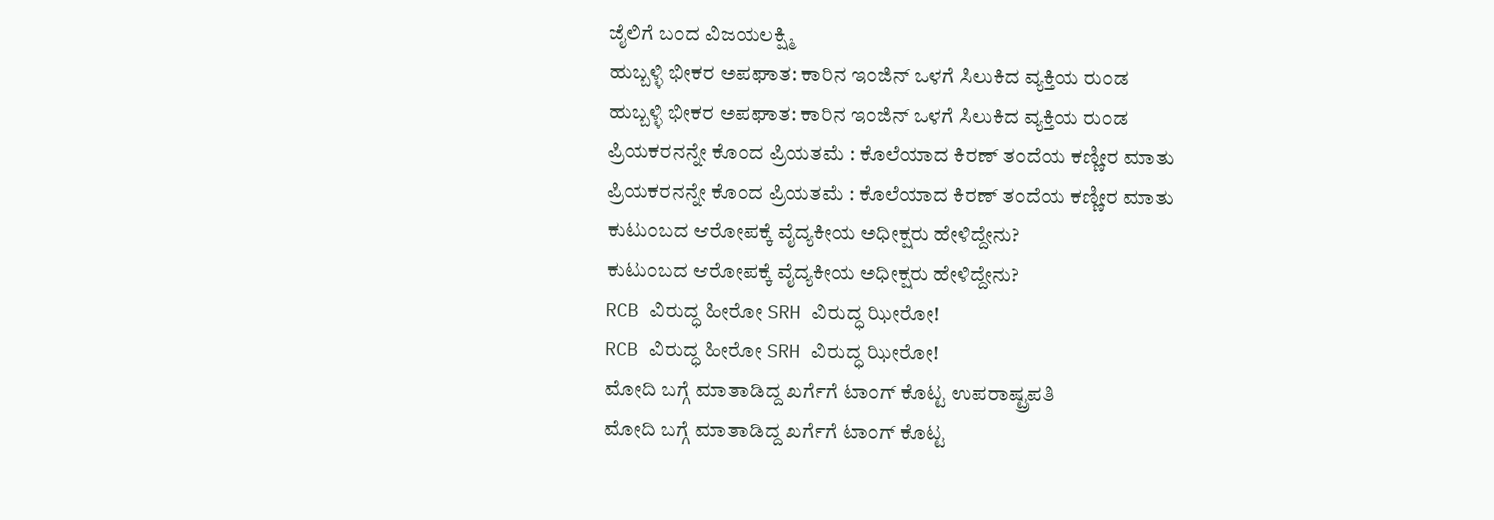ಜೈಲಿಗೆ ಬಂದ ವಿಜಯಲಕ್ಷ್ಮಿ
ಹುಬ್ಬಳ್ಳಿ ಭೀಕರ ಅಪಘಾತ: ಕಾರಿನ ಇಂಜಿನ್ ಒಳಗೆ ಸಿಲುಕಿದ ವ್ಯಕ್ತಿಯ ರುಂಡ
ಹುಬ್ಬಳ್ಳಿ ಭೀಕರ ಅಪಘಾತ: ಕಾರಿನ ಇಂಜಿನ್ ಒಳಗೆ ಸಿಲುಕಿದ ವ್ಯಕ್ತಿಯ ರುಂಡ
ಪ್ರಿಯಕರನನ್ನೇ ಕೊಂದ ಪ್ರಿಯತಮೆ : ಕೊಲೆಯಾದ ಕಿರಣ್ ತಂದೆಯ ಕಣ್ಣೀರ ಮಾತು
ಪ್ರಿಯಕರನನ್ನೇ ಕೊಂದ ಪ್ರಿಯತಮೆ : ಕೊಲೆಯಾದ ಕಿರಣ್ ತಂದೆಯ ಕಣ್ಣೀರ ಮಾತು
ಕುಟುಂಬದ ಆರೋಪಕ್ಕೆ ವೈದ್ಯಕೀಯ ಅಧೀಕ್ಷರು ಹೇಳಿದ್ದೇನು?
ಕುಟುಂಬದ ಆರೋಪಕ್ಕೆ ವೈದ್ಯಕೀಯ ಅಧೀಕ್ಷರು ಹೇಳಿದ್ದೇನು?
RCB ವಿರುದ್ಧ ಹೀರೋ SRH ವಿರುದ್ಧ ಝೀರೋ!
RCB ವಿರುದ್ಧ ಹೀರೋ SRH ವಿರುದ್ಧ ಝೀರೋ!
ಮೋದಿ ಬಗ್ಗೆ ಮಾತಾಡಿದ್ದ ಖರ್ಗೆಗೆ ಟಾಂಗ್ ಕೊಟ್ಟ ಉಪರಾಷ್ಟ್ರಪತಿ
ಮೋದಿ ಬಗ್ಗೆ ಮಾತಾಡಿದ್ದ ಖರ್ಗೆಗೆ ಟಾಂಗ್ ಕೊಟ್ಟ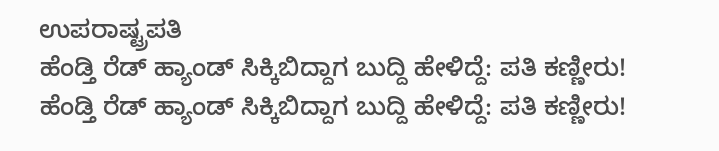ಉಪರಾಷ್ಟ್ರಪತಿ
ಹೆಂಡ್ತಿ ರೆಡ್ ಹ್ಯಾಂಡ್ ಸಿಕ್ಕಿಬಿದ್ದಾಗ ಬುದ್ದಿ ಹೇಳಿದ್ದೆ: ಪತಿ ಕಣ್ಣೀರು!
ಹೆಂಡ್ತಿ ರೆಡ್ ಹ್ಯಾಂಡ್ ಸಿಕ್ಕಿಬಿದ್ದಾಗ ಬುದ್ದಿ ಹೇಳಿದ್ದೆ: ಪತಿ ಕಣ್ಣೀರು!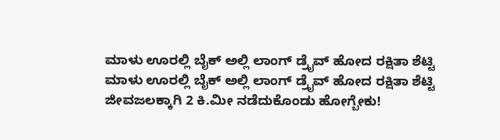ಮಾಳು ಊರಲ್ಲಿ ಬೈಕ್ ಅಲ್ಲಿ ಲಾಂಗ್ ಡ್ರೈವ್ ಹೋದ ರಕ್ಷಿತಾ ಶೆಟ್ಟಿ
ಮಾಳು ಊರಲ್ಲಿ ಬೈಕ್ ಅಲ್ಲಿ ಲಾಂಗ್ ಡ್ರೈವ್ ಹೋದ ರಕ್ಷಿತಾ ಶೆಟ್ಟಿ
ಜೀವಜಲಕ್ಕಾಗಿ 2 ಕಿ.ಮೀ ನಡೆದುಕೊಂಡು ಹೋಗ್ಬೇಕು!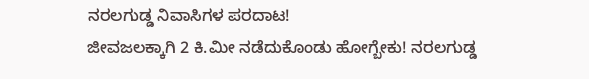ನರಲಗುಡ್ಡ ನಿವಾಸಿಗಳ ಪರದಾಟ!
ಜೀವಜಲಕ್ಕಾಗಿ 2 ಕಿ.ಮೀ ನಡೆದುಕೊಂಡು ಹೋಗ್ಬೇಕು! ನರಲಗುಡ್ಡ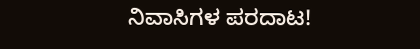ನಿವಾಸಿಗಳ ಪರದಾಟ!